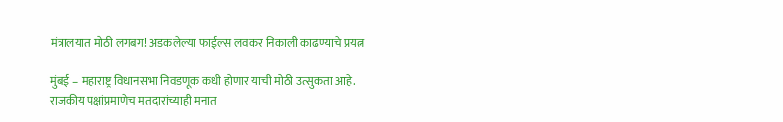मंत्रालयात मोठी लगबग! अडकलेल्या फाईल्स लवकर निकाली काढण्याचे प्रयत्न

मुंबई – महाराष्ट्र विधानसभा निवडणूक कधी होणार याची मोठी उत्सुकता आहे. राजकीय पक्षांप्रमाणेच मतदारांच्याही मनात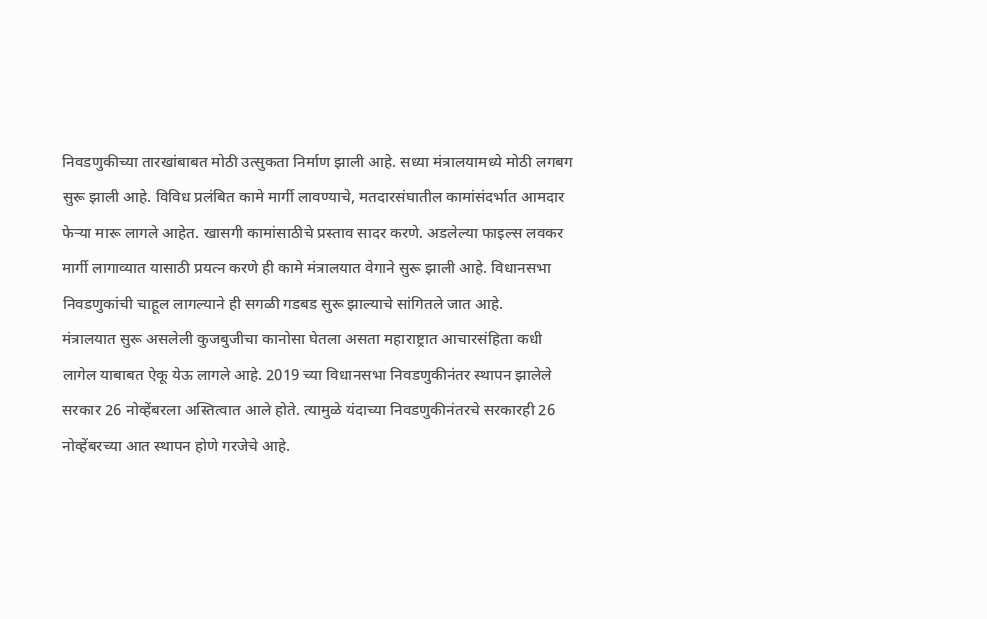निवडणुकीच्या तारखांबाबत मोठी उत्सुकता निर्माण झाली आहे. सध्या मंत्रालयामध्ये मोठी लगबग सुरू झाली आहे. विविध प्रलंबित कामे मार्गी लावण्याचे, मतदारसंघातील कामांसंदर्भात आमदार फेऱ्या मारू लागले आहेत. खासगी कामांसाठीचे प्रस्ताव सादर करणे. अडलेल्या फाइल्स लवकर मार्गी लागाव्यात यासाठी प्रयत्न करणे ही कामे मंत्रालयात वेगाने सुरू झाली आहे. विधानसभा निवडणुकांची चाहूल लागल्याने ही सगळी गडबड सुरू झाल्याचे सांगितले जात आहे.
मंत्रालयात सुरू असलेली कुजबुजीचा कानोसा घेतला असता महाराष्ट्रात आचारसंहिता कधी लागेल याबाबत ऐकू येऊ लागले आहे. 2019 च्या विधानसभा निवडणुकीनंतर स्थापन झालेले सरकार 26 नोव्हेंबरला अस्तित्वात आले होते. त्यामुळे यंदाच्या निवडणुकीनंतरचे सरकारही 26 नोव्हेंबरच्या आत स्थापन होणे गरजेचे आहे.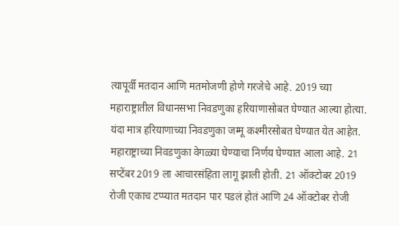त्यापूर्वी मतदान आणि मतमोजणी होणे गरजेचे आहे. 2019 च्या महाराष्ट्रातील विधानसभा निवडणुका हरियाणासोबत घेण्यात आल्या होत्या.
यंदा मात्र हरियाणाच्या निवडणुका जम्मू कश्मीरसोबत घेण्यात येत आहेत. महाराष्ट्राच्या निवडणुका वेगळ्या घेण्याचा निर्णय घेण्यात आला आहे. 21 सप्टेंबर 2019 ला आचारसंहिता लागू झाली होती. 21 ऑक्टोबर 2019 रोजी एकाच टप्प्यात मतदान पार पडलं होतं आणि 24 ऑक्टोबर रोजी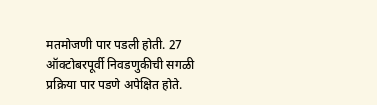मतमोजणी पार पडली होती. 27 ऑक्टोबरपूर्वी निवडणुकीची सगळी प्रक्रिया पार पडणे अपेक्षित होते.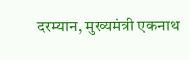दरम्यान, मुख्यमंत्री एकनाथ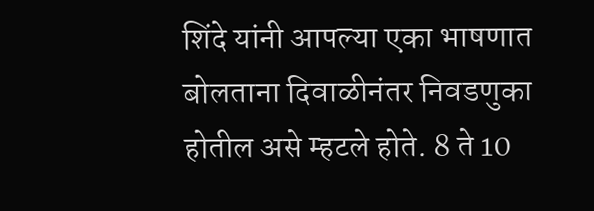शिंदे यांनी आपल्या एका भाषणात बोलताना दिवाळीनंतर निवडणुका होतील असे म्हटले होते. 8 ते 10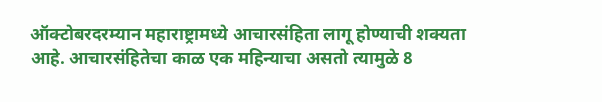ऑक्टोबरदरम्यान महाराष्ट्रामध्ये आचारसंहिता लागू होण्याची शक्यता आहे. आचारसंहितेचा काळ एक महिन्याचा असतो त्यामुळे 8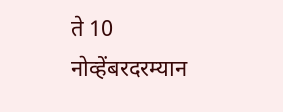ते 10 नोव्हेंबरदरम्यान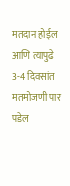मतदान होईल आणि त्यापुढे 3-4 दिवसांत मतमोजणी पार पडेल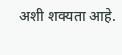अशी शक्यता आहे.